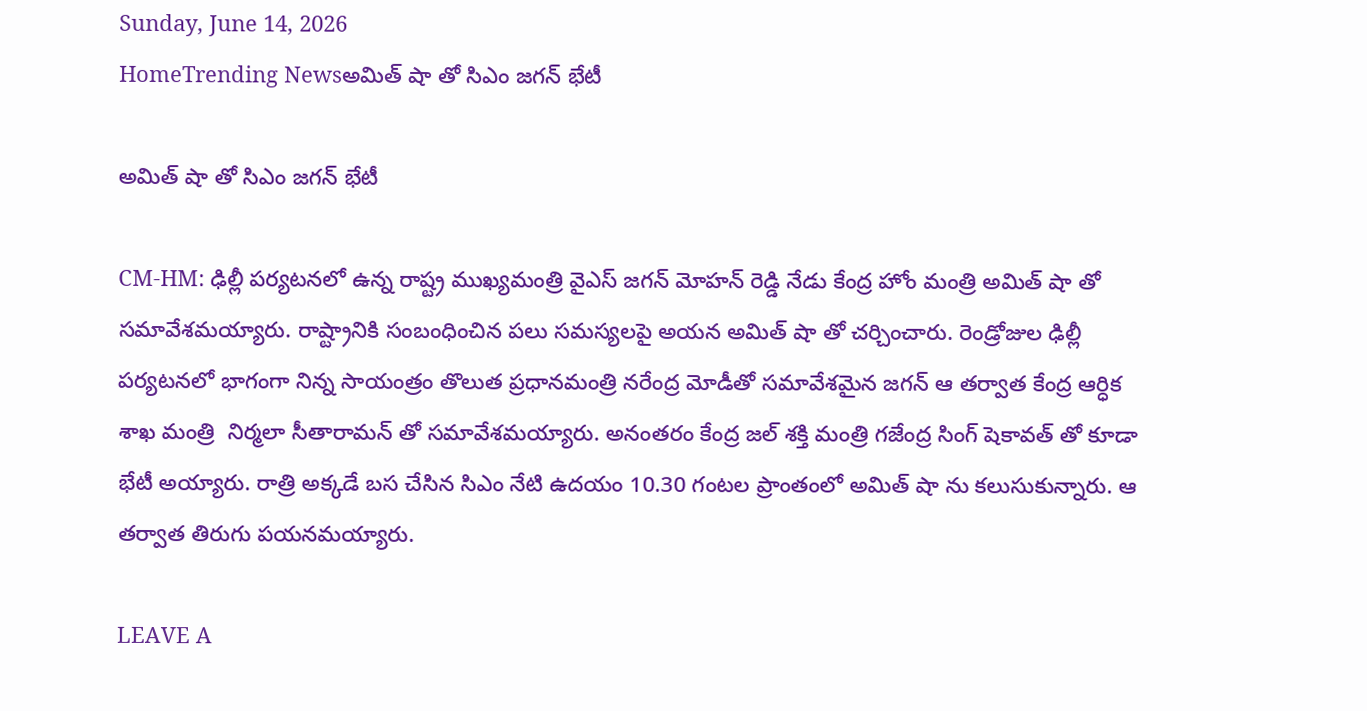Sunday, June 14, 2026
HomeTrending Newsఅమిత్ షా తో సిఎం జగన్ భేటీ

అమిత్ షా తో సిఎం జగన్ భేటీ

CM-HM: ఢిల్లీ పర్యటనలో ఉన్న రాష్ట్ర ముఖ్యమంత్రి వైఎస్ జగన్ మోహన్ రెడ్డి నేడు కేంద్ర హోం మంత్రి అమిత్ షా తో సమావేశమయ్యారు. రాష్ట్రానికి సంబంధించిన పలు సమస్యలపై అయన అమిత్ షా తో చర్చించారు. రెండ్రోజుల ఢిల్లీ పర్యటనలో భాగంగా నిన్న సాయంత్రం తొలుత ప్రధానమంత్రి నరేంద్ర మోడీతో సమావేశమైన జగన్ ఆ తర్వాత కేంద్ర ఆర్ధిక శాఖ మంత్రి  నిర్మలా సీతారామన్ తో సమావేశమయ్యారు. అనంతరం కేంద్ర జల్ శక్తి మంత్రి గజేంద్ర సింగ్ షెకావత్ తో కూడా భేటీ అయ్యారు. రాత్రి అక్కడే బస చేసిన సిఎం నేటి ఉదయం 10.30 గంటల ప్రాంతంలో అమిత్ షా ను కలుసుకున్నారు. ఆ తర్వాత తిరుగు పయనమయ్యారు.

LEAVE A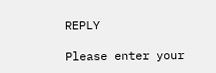REPLY

Please enter your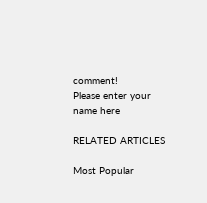comment!
Please enter your name here

RELATED ARTICLES

Most Popular